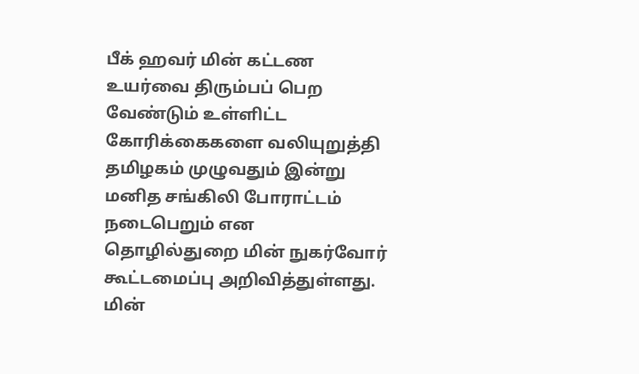பீக் ஹவர் மின் கட்டண உயர்வை திரும்பப் பெற வேண்டும் உள்ளிட்ட கோரிக்கைகளை வலியுறுத்தி தமிழகம் முழுவதும் இன்று மனித சங்கிலி போராட்டம் நடைபெறும் என தொழில்துறை மின் நுகர்வோர் கூட்டமைப்பு அறிவித்துள்ளது. மின்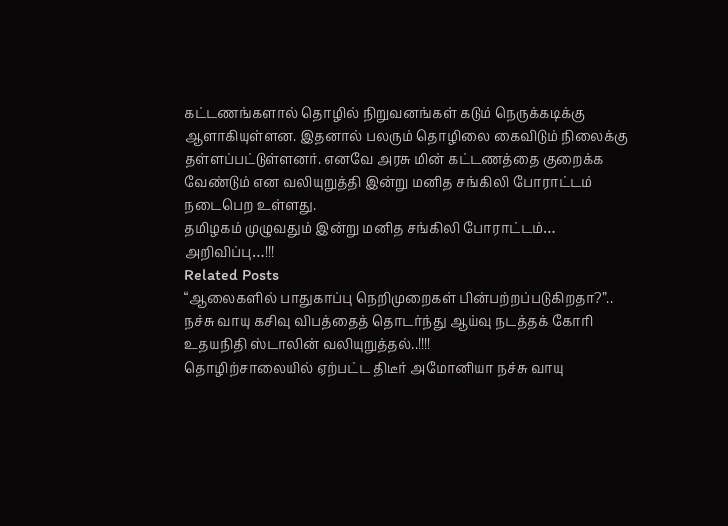கட்டணங்களால் தொழில் நிறுவனங்கள் கடும் நெருக்கடிக்கு ஆளாகியுள்ளன. இதனால் பலரும் தொழிலை கைவிடும் நிலைக்கு தள்ளப்பட்டுள்ளனர். எனவே அரசு மின் கட்டணத்தை குறைக்க வேண்டும் என வலியுறுத்தி இன்று மனித சங்கிலி போராட்டம் நடைபெற உள்ளது.
தமிழகம் முழுவதும் இன்று மனித சங்கிலி போராட்டம்… அறிவிப்பு…!!!
Related Posts
“ஆலைகளில் பாதுகாப்பு நெறிமுறைகள் பின்பற்றப்படுகிறதா?”.. நச்சு வாயு கசிவு விபத்தைத் தொடர்ந்து ஆய்வு நடத்தக் கோரி உதயநிதி ஸ்டாலின் வலியுறுத்தல்..!!!!
தொழிற்சாலையில் ஏற்பட்ட திடீர் அமோனியா நச்சு வாயு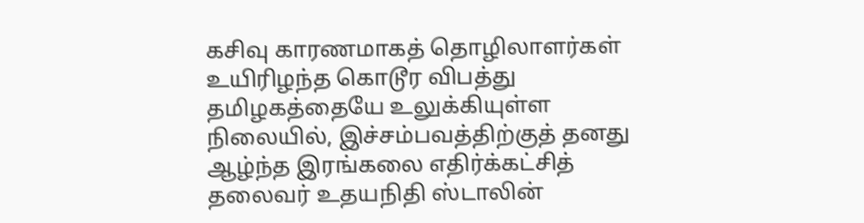கசிவு காரணமாகத் தொழிலாளர்கள் உயிரிழந்த கொடூர விபத்து தமிழகத்தையே உலுக்கியுள்ள நிலையில், இச்சம்பவத்திற்குத் தனது ஆழ்ந்த இரங்கலை எதிர்க்கட்சித் தலைவர் உதயநிதி ஸ்டாலின்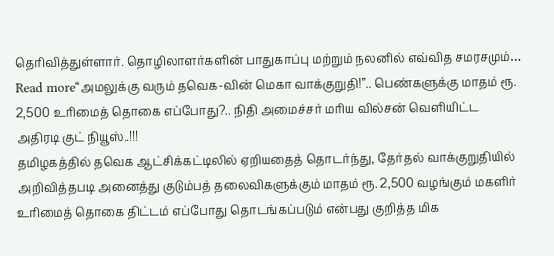தெரிவித்துள்ளார். தொழிலாளர்களின் பாதுகாப்பு மற்றும் நலனில் எவ்வித சமரசமும்…
Read more“அமலுக்கு வரும் தவெக-வின் மெகா வாக்குறுதி!”.. பெண்களுக்கு மாதம் ரூ. 2,500 உரிமைத் தொகை எப்போது?.. நிதி அமைச்சர் மரிய வில்சன் வெளியிட்ட அதிரடி குட் நியூஸ்..!!!
தமிழகத்தில் தவெக ஆட்சிக்கட்டிலில் ஏறியதைத் தொடர்ந்து, தேர்தல் வாக்குறுதியில் அறிவித்தபடி அனைத்து குடும்பத் தலைவிகளுக்கும் மாதம் ரூ. 2,500 வழங்கும் மகளிர் உரிமைத் தொகை திட்டம் எப்போது தொடங்கப்படும் என்பது குறித்த மிக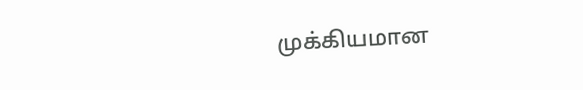முக்கியமான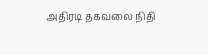அதிரடி தகவலை நிதி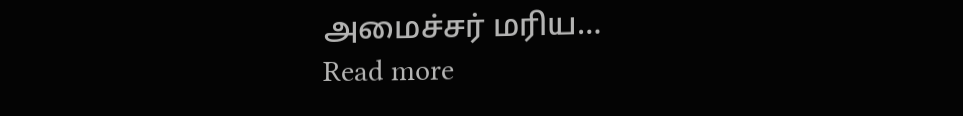அமைச்சர் மரிய…
Read more